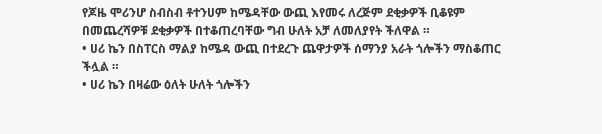የጆዜ ሞሪንሆ ስብስብ ቶተንሀም ከሜዳቸው ውጪ እየመሩ ለረጅም ደቂቃዎች ቢቆዩም በመጨረሻዎቹ ደቂቃዎች በተቆጠረባቸው ግብ ሁለት አቻ ለመለያየት ችለዋል ።
• ሀሪ ኬን በስፐርስ ማልያ ከሜዳ ውጪ በተደረጉ ጨዋታዎች ሰማንያ አራት ጎሎችን ማስቆጠር ችሏል ።
• ሀሪ ኬን በዛሬው ዕለት ሁለት ጎሎችን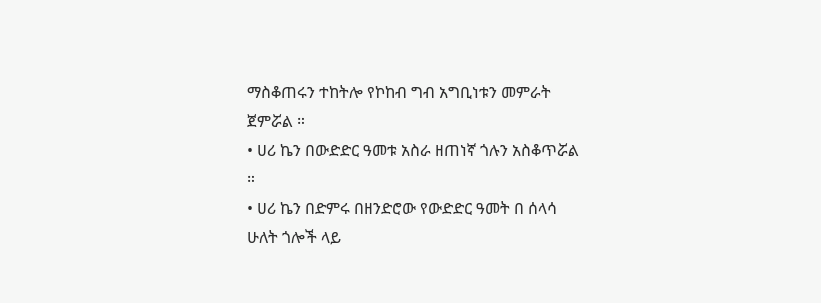ማስቆጠሩን ተከትሎ የኮከብ ግብ አግቢነቱን መምራት ጀምሯል ።
• ሀሪ ኬን በውድድር ዓመቱ አስራ ዘጠነኛ ጎሉን አስቆጥሯል ።
• ሀሪ ኬን በድምሩ በዘንድሮው የውድድር ዓመት በ ሰላሳ ሁለት ጎሎች ላይ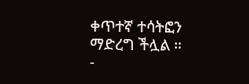ቀጥተኛ ተሳትፎን ማድረግ ችሏል ።
-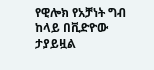የዊሎክ የአቻነት ግብ ከላይ በቪድዮው ታያይዟል